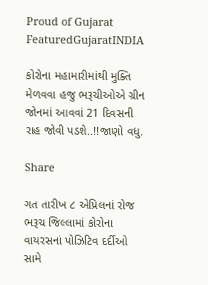Proud of Gujarat
FeaturedGujaratINDIA

કોરોના મહામારીમાંથી મુક્તિ મેળવવા હજુ ભરૂચીઓએ ગ્રીન જોનમાં આવવાં 21 દિવસની રાહ જોવી પડશે..!!જાણો વધુ.

Share

ગત તારીખ ૮ એપ્રિલનાં રોજ ભરૂચ જિલ્લામાં કોરોના વાયરસનાં પોઝિટિવ દર્દીઓ સામે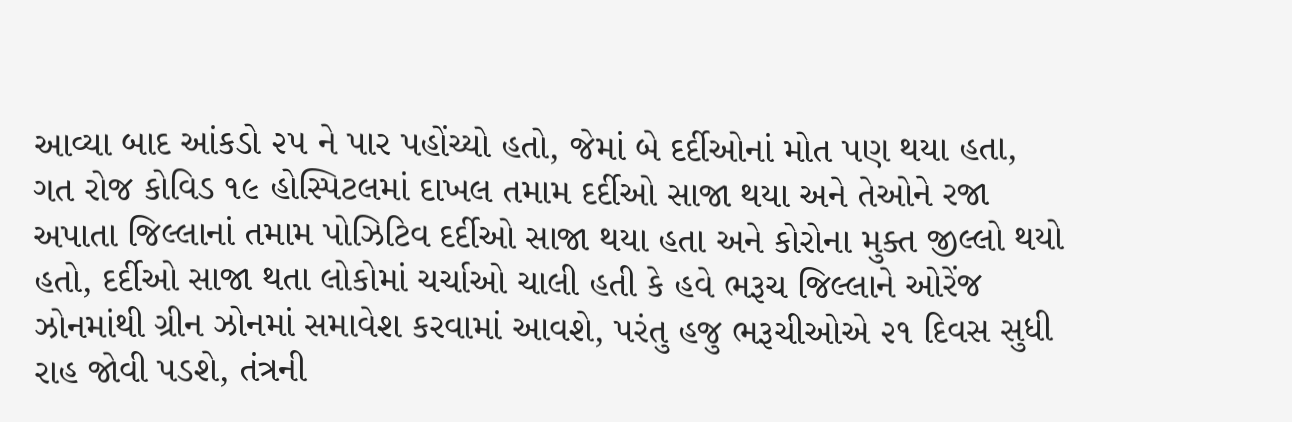આવ્યા બાદ આંકડો ૨૫ ને પાર પહોંચ્યો હતો, જેમાં બે દર્દીઓનાં મોત પણ થયા હતા, ગત રોજ કોવિડ ૧૯ હોસ્પિટલમાં દાખલ તમામ દર્દીઓ સાજા થયા અને તેઓને રજા અપાતા જિલ્લાનાં તમામ પોઝિટિવ દર્દીઓ સાજા થયા હતા અને કોરોના મુક્ત જીલ્લો થયો હતો, દર્દીઓ સાજા થતા લોકોમાં ચર્ચાઓ ચાલી હતી કે હવે ભરૂચ જિલ્લાને ઓરેંજ ઝોનમાંથી ગ્રીન ઝોનમાં સમાવેશ કરવામાં આવશે, પરંતુ હજુ ભરૂચીઓએ ૨૧ દિવસ સુધી રાહ જોવી પડશે, તંત્રની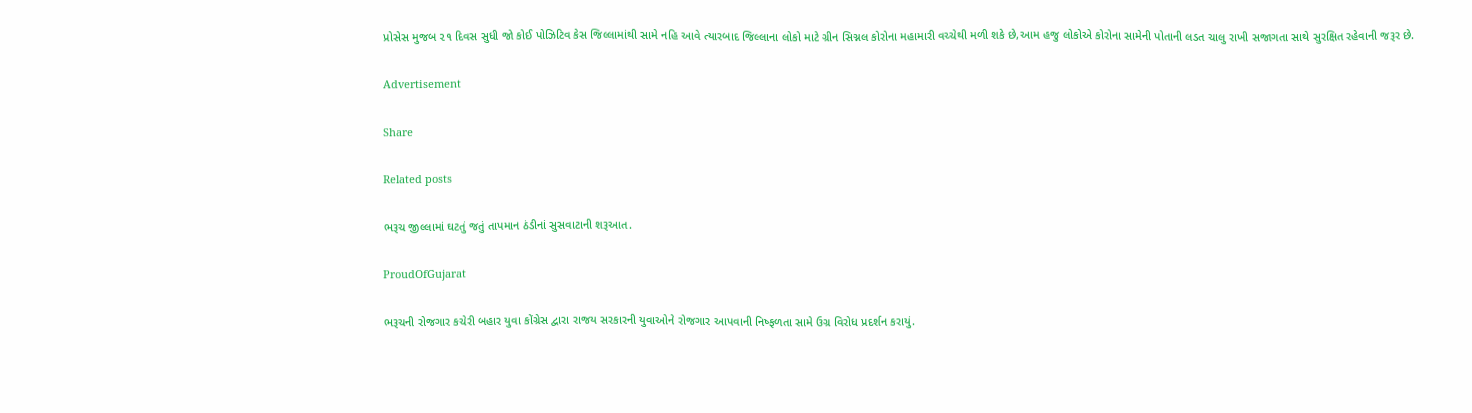પ્રોસેસ મુજબ ૨૧ દિવસ સુધી જો કોઈ પોઝિટિવ કેસ જિલ્લામાંથી સામે નહિ આવે ત્યારબાદ જિલ્લાના લોકો માટે ગ્રીન સિગ્નલ કોરોના મહામારી વચ્ચેથી મળી શકે છે,આમ હજુ લોકોએ કોરોના સામેની પોતાની લડત ચાલુ રાખી સજાગતા સાથે સુરક્ષિત રહેવાની જરૂર છે.

Advertisement

Share

Related posts

ભરૂચ જીલ્લામાં ઘટતું જતું તાપમાન ઠંડીનાં સુસવાટાની શરૂઆત.

ProudOfGujarat

ભરૂચની રોજગાર કચેરી બહાર યુવા કોંગ્રેસ દ્વારા રાજય સરકારની યુવાઓને રોજગાર આપવાની નિષ્ફળતા સામે ઉગ્ર વિરોધ પ્રદર્શન કરાયું.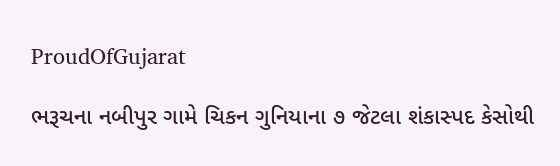ProudOfGujarat

ભરૂચના નબીપુર ગામે ચિકન ગુનિયાના ૭ જેટલા શંકાસ્પદ કેસોથી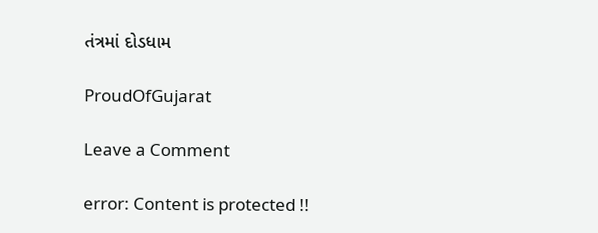તંત્રમાં દોડધામ

ProudOfGujarat

Leave a Comment

error: Content is protected !!